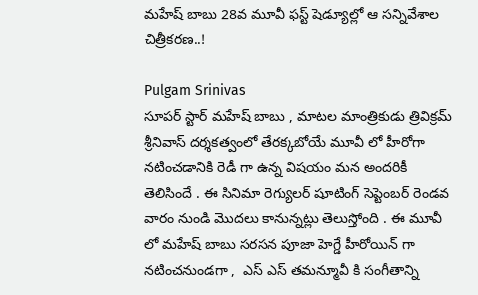మహేష్ బాబు 28వ మూవీ ఫస్ట్ షెడ్యూల్లో ఆ సన్నివేశాల చిత్రీకరణ..!

Pulgam Srinivas
సూపర్ స్టార్ మహేష్ బాబు , మాటల మాంత్రికుడు త్రివిక్రమ్ శ్రీనివాస్ దర్శకత్వంలో తేరక్కబోయే మూవీ లో హీరోగా నటించడానికి రెడీ గా ఉన్న విషయం మన అందరికీ తెలిసిందే . ఈ సినిమా రెగ్యులర్ షూటింగ్ సెప్టెంబర్ రెండవ వారం నుండి మొదలు కానున్నట్లు తెలుస్తోంది . ఈ మూవీ లో మహేష్ బాబు సరసన పూజా హెగ్డే హీరోయిన్ గా నటించనుండగా ,  ఎస్ ఎస్ తమన్మూవీ కి సంగీతాన్ని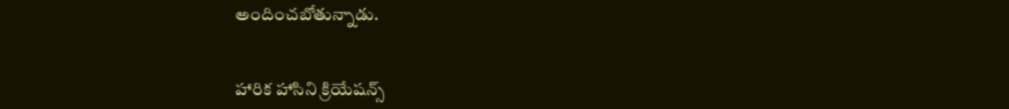అందించబోతున్నాడు.


హారిక హాసిని క్రియేషన్స్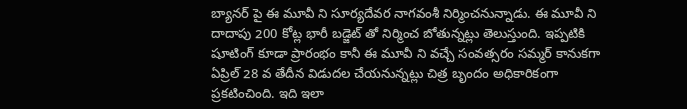బ్యానర్ పై ఈ మూవీ ని సూర్యదేవర నాగవంశీ నిర్మించనున్నాడు. ఈ మూవీ ని దాదాపు 200 కోట్ల భారీ బడ్జెట్ తో నిర్మించ బోతున్నట్లు తెలుస్తుంది. ఇప్పటికి షూటింగ్ కూడా ప్రారంభం కానీ ఈ మూవీ ని వచ్చే సంవత్సరం సమ్మర్ కానుకగా ఏప్రిల్ 28 వ తేదీన విడుదల చేయనున్నట్లు చిత్ర బృందం అధికారికంగా ప్రకటించింది. ఇది ఇలా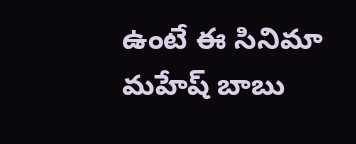ఉంటే ఈ సినిమా మహేష్ బాబు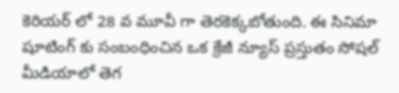కెరియర్ లో 28 వ మూవీ గా తెరకెక్కబోతుంది. ఈ సినిమా షూటింగ్ కు సంబంధించిన ఒక క్రేజీ న్యూస్ ప్రస్తుతం సోషల్ మీడియాలో తెగ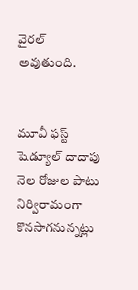వైరల్ అవుతుంది.


మూవీ ఫస్ట్ షెడ్యూల్ దాదాపు నెల రోజుల పాటు నిర్విరామంగా కొనసాగనున్నట్లు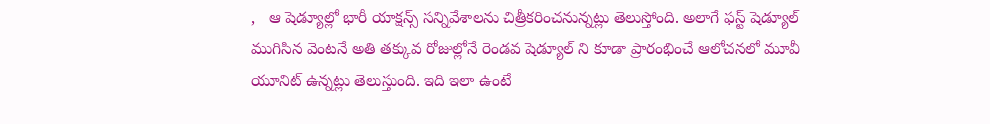,   ఆ షెడ్యూల్లో భారీ యాక్షన్స్ సన్నివేశాలను చిత్రీకరించనున్నట్లు తెలుస్తోంది. అలాగే ఫస్ట్ షెడ్యూల్ ముగిసిన వెంటనే అతి తక్కువ రోజుల్లోనే రెండవ షెడ్యూల్ ని కూడా ప్రారంభించే ఆలోచనలో మూవీ యూనిట్ ఉన్నట్లు తెలుస్తుంది. ఇది ఇలా ఉంటే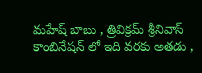మహేష్ బాబు , త్రివిక్రమ్ శ్రీనివాస్ కాంబినేషన్ లో ఇది వరకు అతడు ,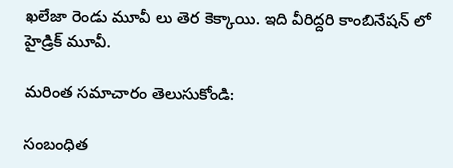ఖలేజా రెండు మూవీ లు తెర కెక్కాయి. ఇది వీరిద్దరి కాంబినేషన్ లో హైడ్రిక్ మూవీ.

మరింత సమాచారం తెలుసుకోండి:

సంబంధిత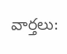వార్తలు: